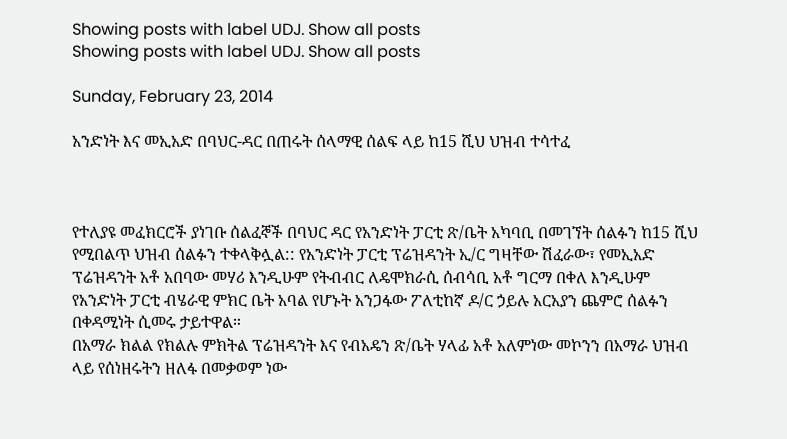Showing posts with label UDJ. Show all posts
Showing posts with label UDJ. Show all posts

Sunday, February 23, 2014

አንድነት እና መኢአድ በባህር-ዳር በጠሩት ሰላማዊ ሰልፍ ላይ ከ15 ሺህ ህዝብ ተሳተፈ



የተለያዩ መፈክርሮች ያነገቡ ሰልፈኞች በባህር ዳር የአንድነት ፓርቲ ጽ/ቤት አካባቢ በመገኘት ሰልፉን ከ15 ሺህ የሚበልጥ ህዝብ ሰልፉን ተቀላቅሏል:: የአንድነት ፓርቲ ፕሬዝዳንት ኢ/ር ግዛቸው ሽፈራው፣ የመኢአድ ፕሬዝዳንት አቶ አበባው መሃሪ እንዲሁም የትብብር ለዴሞክራሲ ሰብሳቢ አቶ ግርማ በቀለ እንዲሁም የአንድነት ፓርቲ ብሄራዊ ምክር ቤት አባል የሆኑት አንጋፋው ፖለቲከኛ ዶ/ር ኃይሉ አርአያን ጨምሮ ሰልፉን በቀዳሚነት ሲመሩ ታይተዋል።
በአማራ ክልል የክልሉ ምክትል ፕሬዝዳንት እና የብአዴን ጽ/ቤት ሃላፊ አቶ አለምነው መኮንን በአማራ ህዝብ ላይ የሰነዘሩትን ዘለፋ በመቃወም ነው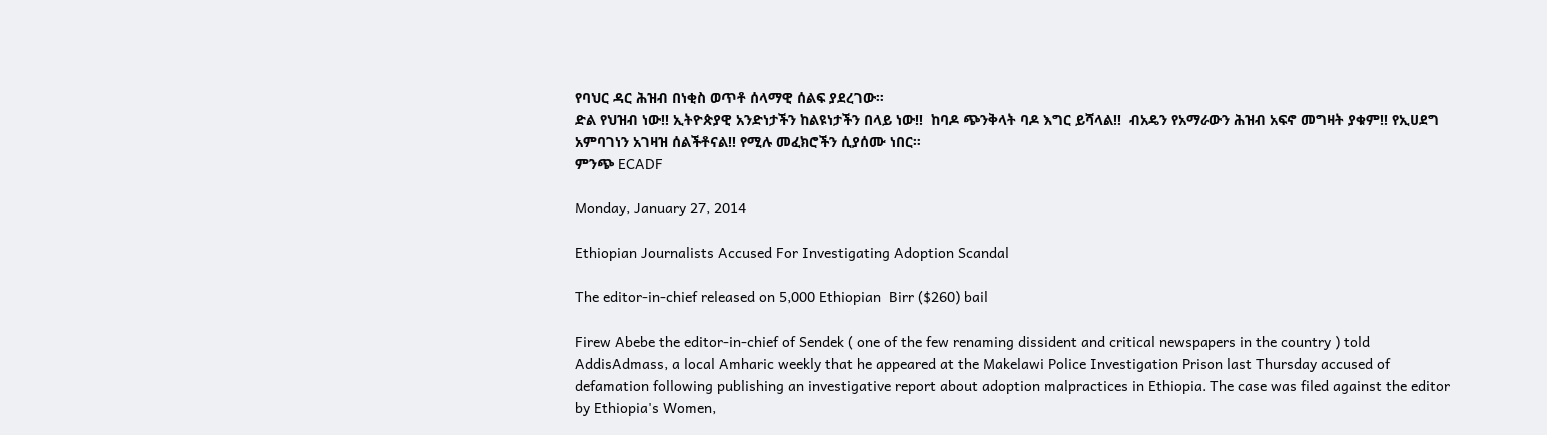የባህር ዳር ሕዝብ በነቂስ ወጥቶ ሰላማዊ ሰልፍ ያደረገው።
ድል የህዝብ ነው!! ኢትዮጵያዊ አንድነታችን ከልዩነታችን በላይ ነው!!  ከባዶ ጭንቅላት ባዶ እግር ይሻላል!!  ብአዴን የአማራውን ሕዝብ አፍኖ መግዛት ያቁም!! የኢሀደግ አምባገነን አገዛዝ ሰልችቶናል!! የሚሉ መፈክሮችን ሲያሰሙ ነበር።
ምንጭ ECADF

Monday, January 27, 2014

Ethiopian Journalists Accused For Investigating Adoption Scandal

The editor-in-chief released on 5,000 Ethiopian  Birr ($260) bail

Firew Abebe the editor-in-chief of Sendek ( one of the few renaming dissident and critical newspapers in the country ) told AddisAdmass, a local Amharic weekly that he appeared at the Makelawi Police Investigation Prison last Thursday accused of defamation following publishing an investigative report about adoption malpractices in Ethiopia. The case was filed against the editor by Ethiopia's Women,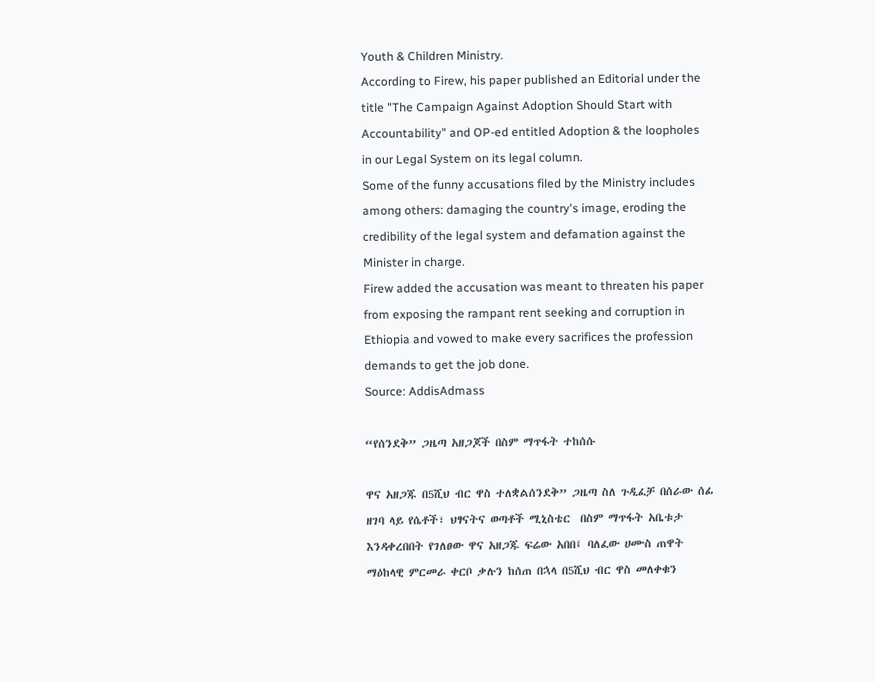Youth & Children Ministry.
According to Firew, his paper published an Editorial under the title "The Campaign Against Adoption Should Start with Accountability" and OP-ed entitled Adoption & the loopholes in our Legal System on its legal column.
Some of the funny accusations filed by the Ministry includes among others: damaging the country's image, eroding the credibility of the legal system and defamation against the Minister in charge.
Firew added the accusation was meant to threaten his paper from exposing the rampant rent seeking and corruption in Ethiopia and vowed to make every sacrifices the profession demands to get the job done.
Source: AddisAdmass

“የሰንደቅ” ጋዜጣ አዘጋጆች በስም ማጥፋት ተከሰሱ

ዋና አዘጋጁ በ5ሺህ ብር ዋስ ተለቋልሰንደቅ” ጋዜጣ ስለ ጉዲፈቻ በሰራው ሰፊ ዘገባ ላይ የሴቶች፣ ህፃናትና ወጣቶች ሚኒስቴር  በስም ማጥፋት አቤቱታ እንዳቀረበበት የገለፀው ዋና አዘጋጁ ፍሬው አበበ፤ ባለፈው ሀሙስ ጠዋት ማዕከላዊ ምርመራ ቀርቦ ቃሉን ከሰጠ በኋላ በ5ሺህ ብር ዋስ መለቀቁን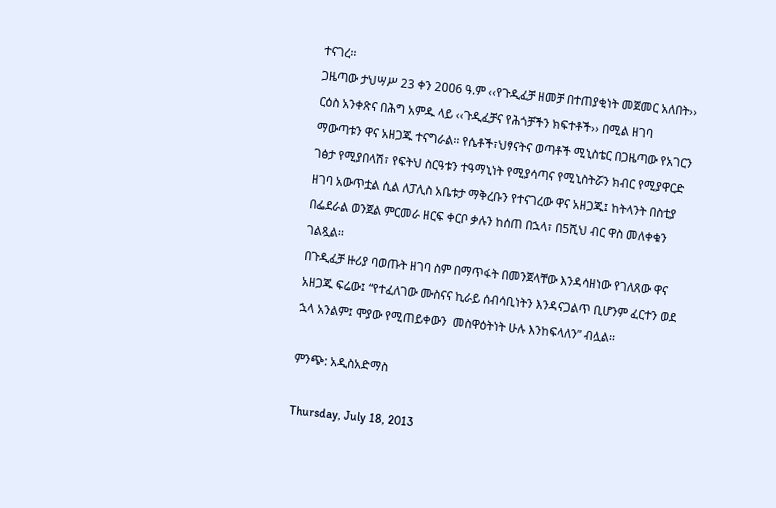ተናገረ፡፡
ጋዜጣው ታህሣሥ 23 ቀን 2ዐዐ6 ዓ.ም ‹‹የጉዲፈቻ ዘመቻ በተጠያቂነት መጀመር አለበት›› ርዕስ አንቀጽና በሕግ አምዱ ላይ ‹‹ጉዲፈቻና የሕጎቻችን ክፍተቶች›› በሚል ዘገባ ማውጣቱን ዋና አዘጋጁ ተናግራል፡፡ የሴቶች፣ህፃናትና ወጣቶች ሚኒስቴር በጋዜጣው የአገርን ገፅታ የሚያበላሽ፣ የፍትህ ስርዓቱን ተዓማኒነት የሚያሳጣና የሚኒስትሯን ክብር የሚያዋርድ ዘገባ አውጥቷል ሲል ለፓሊስ አቤቱታ ማቅረቡን የተናገረው ዋና አዘጋጁ፤ ከትላንት በስቲያ በፌደራል ወንጀል ምርመራ ዘርፍ ቀርቦ ቃሉን ከሰጠ በኋላ፣ በ5ሺህ ብር ዋስ መለቀቁን ገልጿል፡፡
በጉዲፈቻ ዙሪያ ባወጡት ዘገባ ስም በማጥፋት በመንጀላቸው እንዳሳዘነው የገለጸው ዋና አዘጋጁ ፍሬው፤ “የተፈለገው ሙስናና ኪራይ ሰብሳቢነትን እንዳናጋልጥ ቢሆንም ፈርተን ወደ ኋላ አንልም፤ ሞያው የሚጠይቀውን  መስዋዕትነት ሁሉ እንከፍላለን” ብሏል፡፡

ምንጭ: አዲስአድማስ

Thursday, July 18, 2013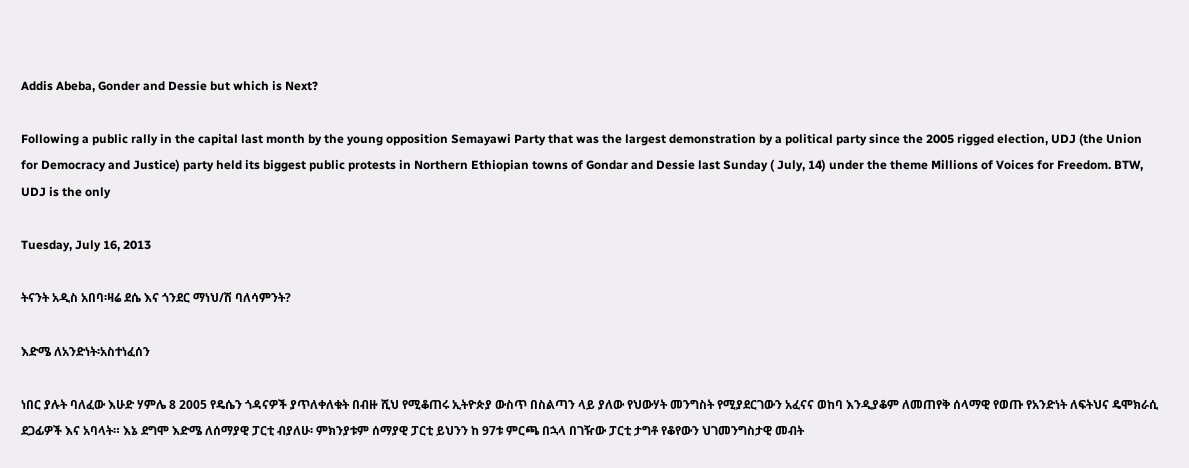Addis Abeba, Gonder and Dessie but which is Next?

Following a public rally in the capital last month by the young opposition Semayawi Party that was the largest demonstration by a political party since the 2005 rigged election, UDJ (the Union for Democracy and Justice) party held its biggest public protests in Northern Ethiopian towns of Gondar and Dessie last Sunday ( July, 14) under the theme Millions of Voices for Freedom. BTW, UDJ is the only

Tuesday, July 16, 2013

ትናንት አዲስ አበባ፡ዛሬ ደሴ እና ጎንደር ማነህ/ሽ ባለሳምንት?

እድሜ ለአንድነት፡አስተነፈሰን

ነበር ያሉት ባለፈው እሁድ ሃምሌ 8 2005 የዴሴን ጎዳናዎች ያጥለቀለቁት በብዙ ሺህ የሚቆጠሩ ኢትዮጵያ ውስጥ በስልጣን ላይ ያለው የህውሃት መንግስት የሚያደርገውን አፈናና ወከባ እንዲያቆም ለመጠየቅ ሰላማዊ የወጡ የአንድነት ለፍትህና ዴሞክራሲ ደጋፊዎች እና አባላት። እኔ ደግሞ እድሜ ለሰማያዊ ፓርቲ ብያለሁ፡ ምክንያቱም ሰማያዊ ፓርቲ ይህንን ከ 97ቱ ምርጫ በኋላ በገዥው ፓርቲ ታግቶ የቆየውን ህገመንግስታዊ መብት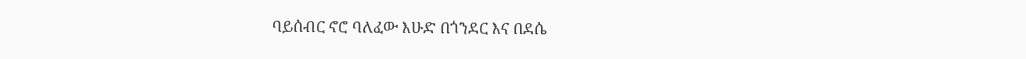ባይሰብር ኖሮ ባለፈው እሁድ በጎንደር እና በደሴ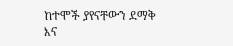ከተሞች ያየናቸውን ደማቅ እና